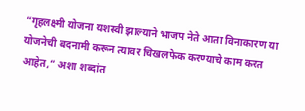“गृहलक्ष्मी योजना यशस्वी झाल्याने भाजप नेते आता विनाकारण या योजनेची बदनामी करून त्यावर चिखलफेक करण्याचे काम करत आहेत,” अशा शब्दांत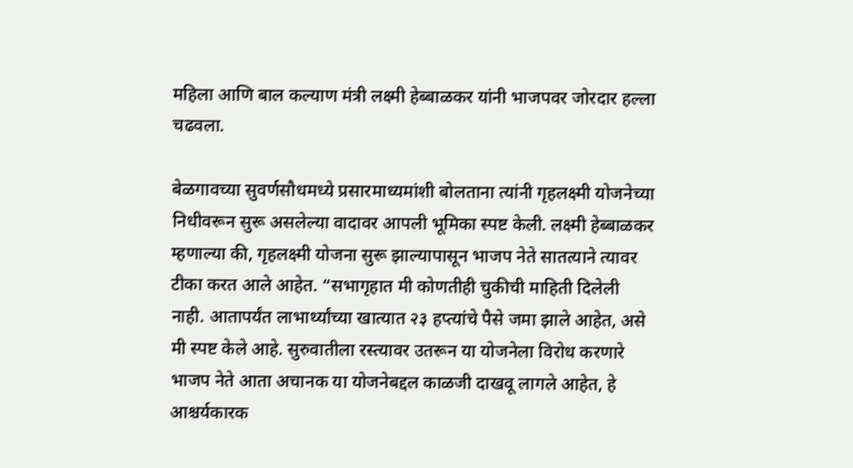महिला आणि बाल कल्याण मंत्री लक्ष्मी हेब्बाळकर यांनी भाजपवर जोरदार हल्ला चढवला.

बेळगावच्या सुवर्णसौधमध्ये प्रसारमाध्यमांशी बोलताना त्यांनी गृहलक्ष्मी योजनेच्या निधीवरून सुरू असलेल्या वादावर आपली भूमिका स्पष्ट केली. लक्ष्मी हेब्बाळकर म्हणाल्या की, गृहलक्ष्मी योजना सुरू झाल्यापासून भाजप नेते सातत्याने त्यावर टीका करत आले आहेत. “सभागृहात मी कोणतीही चुकीची माहिती दिलेली नाही. आतापर्यंत लाभार्थ्यांच्या खात्यात २३ हप्त्यांचे पैसे जमा झाले आहेत, असे मी स्पष्ट केले आहे. सुरुवातीला रस्त्यावर उतरून या योजनेला विरोध करणारे भाजप नेते आता अचानक या योजनेबद्दल काळजी दाखवू लागले आहेत, हे आश्चर्यकारक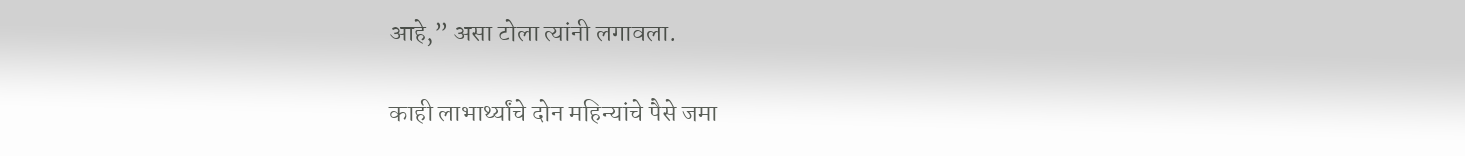आहे,” असा टोला त्यांनी लगावला.

काही लाभार्थ्यांचे दोन महिन्यांचे पैसे जमा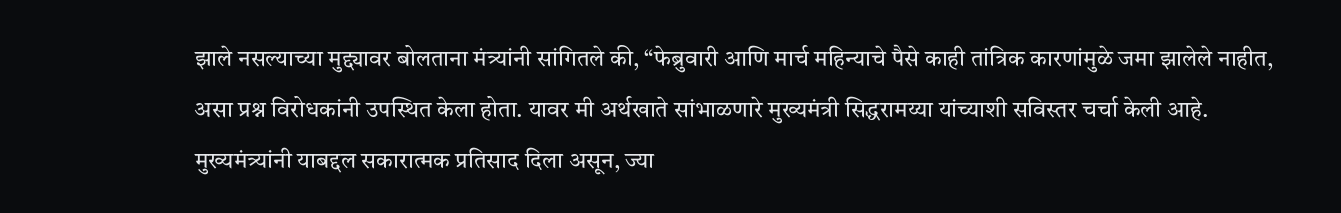झाले नसल्याच्या मुद्द्यावर बोलताना मंत्र्यांनी सांगितले की, “फेब्रुवारी आणि मार्च महिन्याचे पैसे काही तांत्रिक कारणांमुळे जमा झालेले नाहीत, असा प्रश्न विरोधकांनी उपस्थित केला होता. यावर मी अर्थखाते सांभाळणारे मुख्यमंत्री सिद्धरामय्या यांच्याशी सविस्तर चर्चा केली आहे. मुख्यमंत्र्यांनी याबद्दल सकारात्मक प्रतिसाद दिला असून, ज्या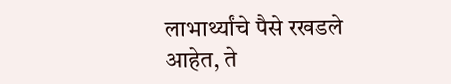लाभार्थ्यांचे पैसे रखडले आहेत, ते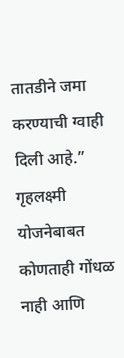तातडीने जमा करण्याची ग्वाही दिली आहे.”
गृहलक्ष्मी योजनेबाबत कोणताही गोंधळ नाही आणि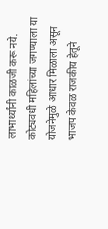लाभार्थ्यांनी काळजी करू नये. कोट्यवधी महिलांच्या जगण्याला या योजनेमुळे आधार मिळाला असून भाजप केवळ राजकीय हेतूने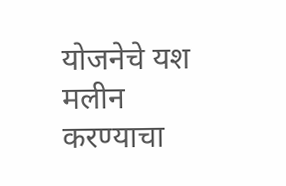योजनेचे यश मलीन करण्याचा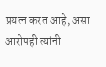प्रयत्न करत आहे, असा आरोपही त्यांनी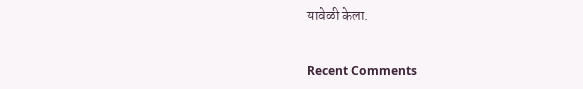यावेळी केला.


Recent Comments